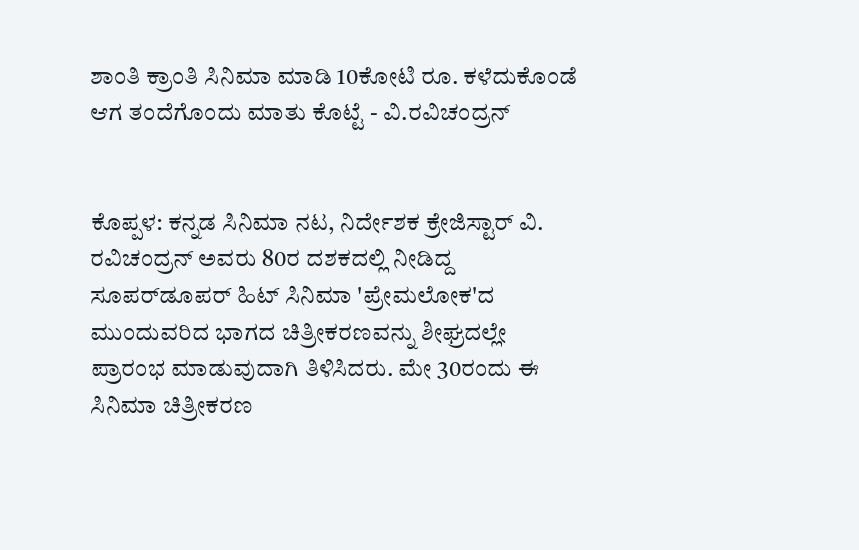ಶಾಂತಿ ಕ್ರಾಂತಿ ಸಿನಿಮಾ ಮಾಡಿ 10ಕೋಟಿ ರೂ. ಕಳೆದುಕೊಂಡೆ ಆಗ ತಂದೆಗೊಂದು ಮಾತು ಕೊಟ್ಟೆ - ವಿ.ರವಿಚಂದ್ರನ್


ಕೊಪ್ಪಳ: ಕನ್ನಡ ಸಿನಿಮಾ ನಟ, ನಿರ್ದೇಶಕ ಕ್ರೇಜಿಸ್ಟಾರ್ ವಿ. ರವಿಚಂದ್ರನ್ ಅವರು 80ರ ದಶಕದಲ್ಲಿ ನೀಡಿದ್ದ ಸೂಪರ್‌ಡೂಪ‌ರ್ ಹಿಟ್ ಸಿನಿಮಾ 'ಪ್ರೇಮಲೋಕ'ದ ಮುಂದುವರಿದ ಭಾಗದ ಚಿತ್ರೀಕರಣವನ್ನು ಶೀಘ್ರದಲ್ಲೇ ಪ್ರಾರಂಭ ಮಾಡುವುದಾಗಿ ತಿಳಿಸಿದರು. ಮೇ 30ರಂದು ಈ ಸಿನಿಮಾ ಚಿತ್ರೀಕರಣ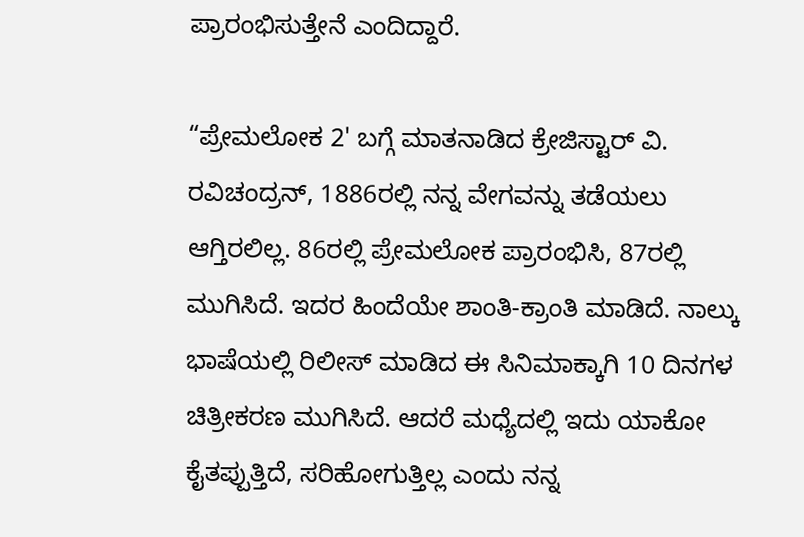ಪ್ರಾರಂಭಿಸುತ್ತೇನೆ ಎಂದಿದ್ದಾರೆ.

“ಪ್ರೇಮಲೋಕ 2' ಬಗ್ಗೆ ಮಾತನಾಡಿದ ಕ್ರೇಜಿಸ್ಟಾ‌ರ್ ವಿ. ರವಿಚಂದ್ರನ್, 1886ರಲ್ಲಿ ನನ್ನ ವೇಗವನ್ನು ತಡೆಯಲು ಆಗ್ತಿರಲಿಲ್ಲ. 86ರಲ್ಲಿ ಪ್ರೇಮಲೋಕ ಪ್ರಾರಂಭಿಸಿ, 87ರಲ್ಲಿ ಮುಗಿಸಿದೆ. ಇದರ ಹಿಂದೆಯೇ ಶಾಂತಿ-ಕ್ರಾಂತಿ ಮಾಡಿದೆ. ನಾಲ್ಕು ಭಾಷೆಯಲ್ಲಿ ರಿಲೀಸ್ ಮಾಡಿದ ಈ ಸಿನಿಮಾಕ್ಕಾಗಿ 10 ದಿನಗಳ ಚಿತ್ರೀಕರಣ ಮುಗಿಸಿದೆ. ಆದರೆ ಮಧ್ಯೆದಲ್ಲಿ ಇದು ಯಾಕೋ ಕೈತಪ್ಪುತ್ತಿದೆ, ಸರಿಹೋಗುತ್ತಿಲ್ಲ ಎಂದು ನನ್ನ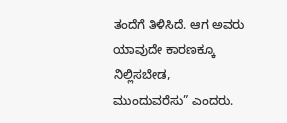ತಂದೆಗೆ ತಿಳಿಸಿದೆ. ಆಗ ಅವರು ಯಾವುದೇ ಕಾರಣಕ್ಕೂ ನಿಲ್ಲಿಸಬೇಡ, ಮುಂದುವರೆಸು” ಎಂದರು.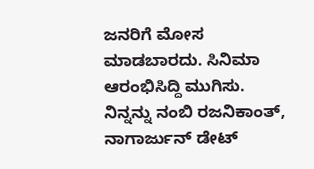ಜನರಿಗೆ ಮೋಸ ಮಾಡಬಾರದು. ಸಿನಿಮಾ ಆರಂಭಿಸಿದ್ದಿ ಮುಗಿಸು. ನಿನ್ನನ್ನು ನಂಬಿ ರಜನಿಕಾಂತ್, ನಾಗಾರ್ಜುನ್ ಡೇಟ್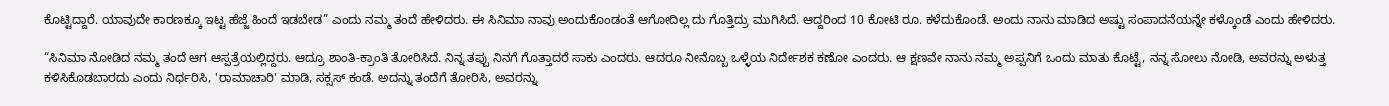ಕೊಟ್ಟಿದ್ದಾರೆ. ಯಾವುದೇ ಕಾರಣಕ್ಕೂ ಇಟ್ಟ ಹೆಜ್ಜೆ ಹಿಂದೆ ಇಡಬೇಡ” ಎಂದು ನಮ್ಮ ತಂದೆ ಹೇಳಿದರು. ಈ ಸಿನಿಮಾ ನಾವು ಅಂದುಕೊಂಡಂತೆ ಆಗೋದಿಲ್ಲ ದು ಗೊತ್ತಿದ್ರು ಮುಗಿಸಿದೆ. ಆದ್ದರಿಂದ 10 ಕೋಟಿ ರೂ. ಕಳೆದುಕೊಂಡೆ. ಅಂದು ನಾನು ಮಾಡಿದ ಅಷ್ಟು ಸಂಪಾದನೆಯನ್ನೇ ಕಳ್ಕೊಂಡೆ ಎಂದು ಹೇಳಿದರು.

“ಸಿನಿಮಾ ನೋಡಿದ ನಮ್ಮ ತಂದೆ ಆಗ ಆಸ್ಪತ್ರೆಯಲ್ಲಿದ್ದರು. ಆದ್ರೂ ಶಾಂತಿ-ಕ್ರಾಂತಿ ತೋರಿಸಿದೆ. ನಿನ್ನ ತಪ್ಪು ನಿನಗೆ ಗೊತ್ತಾದರೆ ಸಾಕು ಎಂದರು. ಆದರೂ ನೀನೊಬ್ಬ ಒಳ್ಳೆಯ ನಿರ್ದೇಶಕ ಕಣೋ ಎಂದರು. ಆ ಕ್ಷಣವೇ ನಾನು ನಮ್ಮ ಅಪ್ಪನಿಗೆ ಒಂದು ಮಾತು ಕೊಟ್ಟೆ, ನನ್ನ ಸೋಲು ನೋಡಿ, ಅವರನ್ನು ಅಳುತ್ತ ಕಳಿಸಿಕೊಡಬಾರದು ಎಂದು ನಿರ್ಧರಿಸಿ, 'ರಾಮಾಚಾರಿ' ಮಾಡಿ, ಸಕ್ಸಸ್ ಕಂಡೆ. ಅದನ್ನು ತಂದೆಗೆ ತೋರಿಸಿ, ಅವರನ್ನು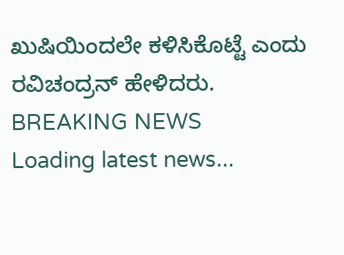ಖುಷಿಯಿಂದಲೇ ಕಳಿಸಿಕೊಟ್ಟೆ ಎಂದು ರವಿಚಂದ್ರನ್ ಹೇಳಿದರು.
BREAKING NEWS
Loading latest news...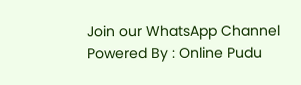Join our WhatsApp Channel Powered By : Online Pudu